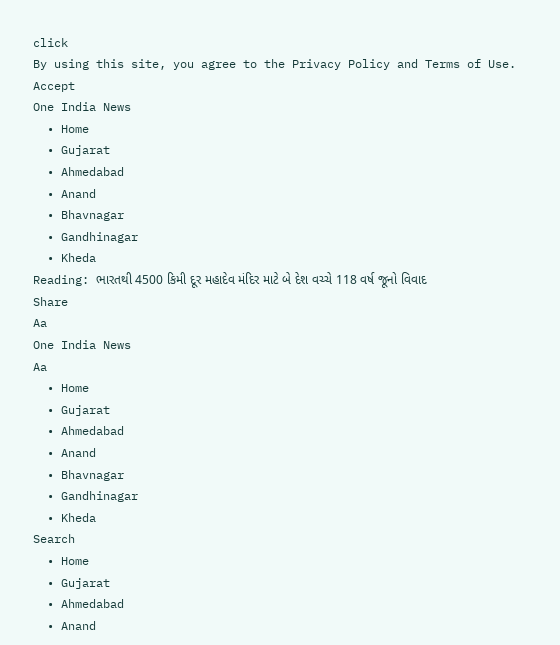click
By using this site, you agree to the Privacy Policy and Terms of Use.
Accept
One India News
  • Home
  • Gujarat
  • Ahmedabad
  • Anand
  • Bhavnagar
  • Gandhinagar
  • Kheda
Reading: ભારતથી 4500 કિમી દૂર મહાદેવ મંદિર માટે બે દેશ વચ્ચે 118 વર્ષ જૂનો વિવાદ
Share
Aa
One India News
Aa
  • Home
  • Gujarat
  • Ahmedabad
  • Anand
  • Bhavnagar
  • Gandhinagar
  • Kheda
Search
  • Home
  • Gujarat
  • Ahmedabad
  • Anand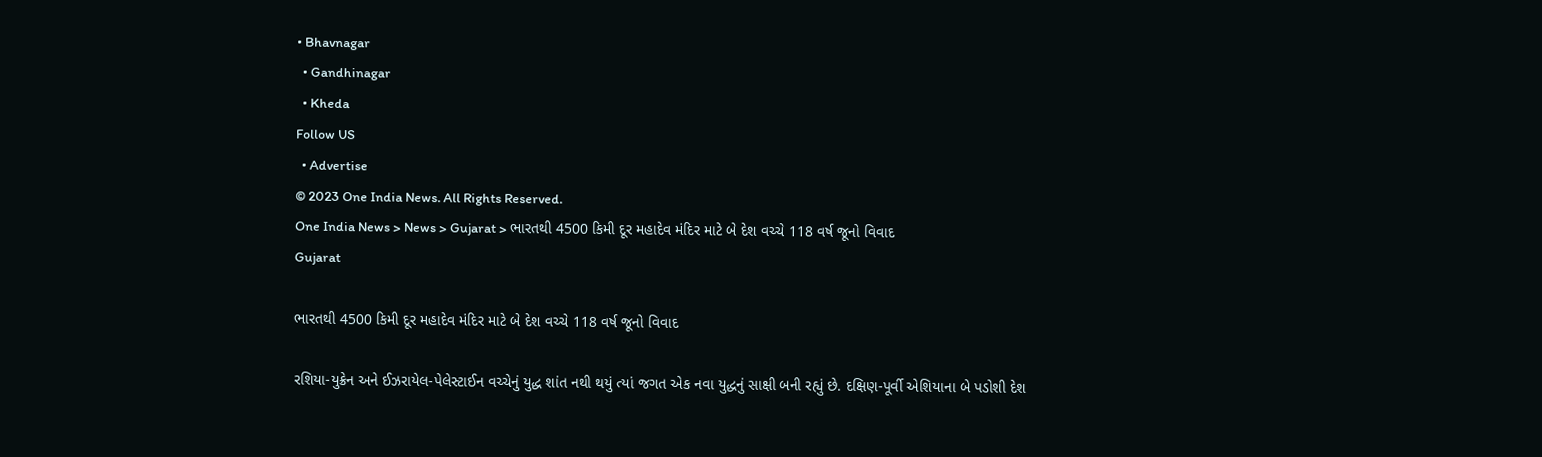• Bhavnagar
  • Gandhinagar
  • Kheda
Follow US
  • Advertise
© 2023 One India News. All Rights Reserved.
One India News > News > Gujarat > ભારતથી 4500 કિમી દૂર મહાદેવ મંદિર માટે બે દેશ વચ્ચે 118 વર્ષ જૂનો વિવાદ
Gujarat

ભારતથી 4500 કિમી દૂર મહાદેવ મંદિર માટે બે દેશ વચ્ચે 118 વર્ષ જૂનો વિવાદ

રશિયા-યુક્રેન અને ઈઝરાયેલ-પેલેસ્ટાઈન વચ્ચેનું યુદ્ધ શાંત નથી થયું ત્યાં જગત એક નવા યુદ્ધનું સાક્ષી બની રહ્યું છે. દક્ષિણ-પૂર્વી એશિયાના બે પડોશી દેશ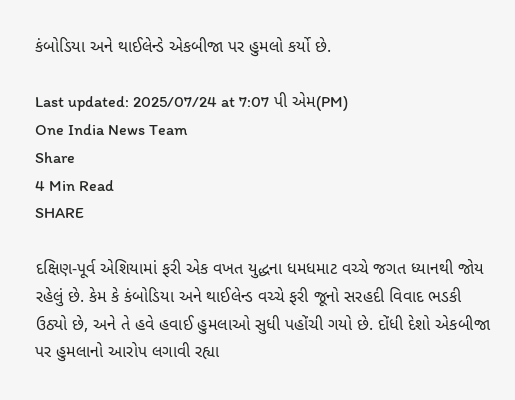કંબોડિયા અને થાઈલેન્ડે એકબીજા પર હુમલો કર્યો છે.

Last updated: 2025/07/24 at 7:07 પી એમ(PM)
One India News Team
Share
4 Min Read
SHARE

દક્ષિણ-પૂર્વ એશિયામાં ફરી એક વખત યુદ્ધના ધમધમાટ વચ્ચે જગત ધ્યાનથી જોય રહેલું છે. કેમ કે કંબોડિયા અને થાઈલેન્ડ વચ્ચે ફરી જૂનો સરહદી વિવાદ ભડકી ઉઠ્યો છે, અને તે હવે હવાઈ હુમલાઓ સુધી પહોંચી ગયો છે. દોંધી દેશો એકબીજા પર હુમલાનો આરોપ લગાવી રહ્યા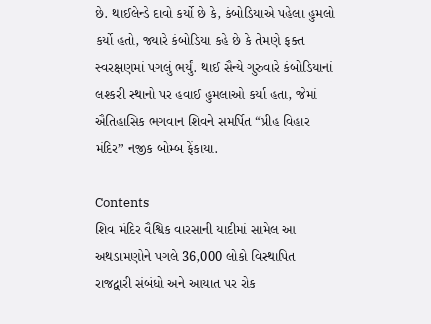છે. થાઈલેન્ડે દાવો કર્યો છે કે, કંબોડિયાએ પહેલા હુમલો કર્યો હતો, જ્યારે કંબોડિયા કહે છે કે તેમણે ફક્ત સ્વરક્ષણમાં પગલું ભર્યું. થાઈ સૈન્યે ગુરુવારે કંબોડિયાનાં લશ્કરી સ્થાનો પર હવાઈ હુમલાઓ કર્યા હતા, જેમાં ઐતિહાસિક ભગવાન શિવને સમર્પિત “પ્રીહ વિહાર મંદિર” નજીક બોમ્બ ફેંકાયા.

Contents
શિવ મંદિર વૈશ્વિક વારસાની યાદીમાં સામેલ આ અથડામણોને પગલે 36,000 લોકો વિસ્થાપિત રાજદ્વારી સંબંધો અને આયાત પર રોક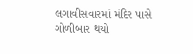લગાવીસવારમાં મંદિર પાસે ગોળીબાર થયો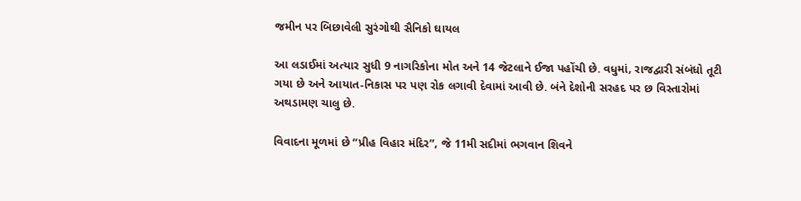જમીન પર બિછાવેલી સુરંગોથી સૈનિકો ઘાયલ

આ લડાઈમાં અત્યાર સુધી 9 નાગરિકોના મોત અને 14 જેટલાને ઈજા પહોંચી છે. વધુમાં, રાજદ્વારી સંબંધો તૂટી ગયા છે અને આયાત-નિકાસ પર પણ રોક લગાવી દેવામાં આવી છે. બંને દેશોની સરહદ પર છ વિસ્તારોમાં અથડામણ ચાલુ છે.

વિવાદના મૂળમાં છે “પ્રીહ વિહાર મંદિર”, જે 11મી સદીમાં ભગવાન શિવને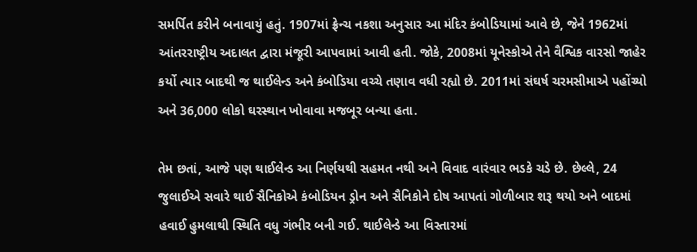સમર્પિત કરીને બનાવાયું હતું. 1907માં ફ્રેન્ચ નકશા અનુસાર આ મંદિર કંબોડિયામાં આવે છે, જેને 1962માં આંતરરાષ્ટ્રીય અદાલત દ્વારા મંજૂરી આપવામાં આવી હતી. જોકે, 2008માં યૂનેસ્કોએ તેને વૈશ્વિક વારસો જાહેર કર્યો ત્યાર બાદથી જ થાઈલેન્ડ અને કંબોડિયા વચ્ચે તણાવ વધી રહ્યો છે. 2011માં સંઘર્ષ ચરમસીમાએ પહોંચ્યો અને 36,000 લોકો ઘરસ્થાન ખોવાવા મજબૂર બન્યા હતા.

તેમ છતાં, આજે પણ થાઈલેન્ડ આ નિર્ણયથી સહમત નથી અને વિવાદ વારંવાર ભડકે ચડે છે. છેલ્લે, 24 જુલાઈએ સવારે થાઈ સૈનિકોએ કંબોડિયન ડ્રોન અને સૈનિકોને દોષ આપતાં ગોળીબાર શરૂ થયો અને બાદમાં હવાઈ હુમલાથી સ્થિતિ વધુ ગંભીર બની ગઈ. થાઈલેન્ડે આ વિસ્તારમાં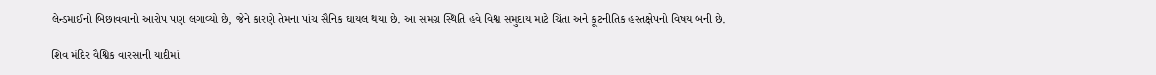લેન્ડમાઈનો બિછાવવાનો આરોપ પણ લગાવ્યો છે, જેને કારણે તેમના પાંચ સૈનિક ઘાયલ થયા છે. આ સમગ્ર સ્થિતિ હવે વિશ્વ સમુદાય માટે ચિંતા અને કૂટનીતિક હસ્તક્ષેપનો વિષય બની છે.

શિવ મંદિર વૈશ્વિક વારસાની યાદીમાં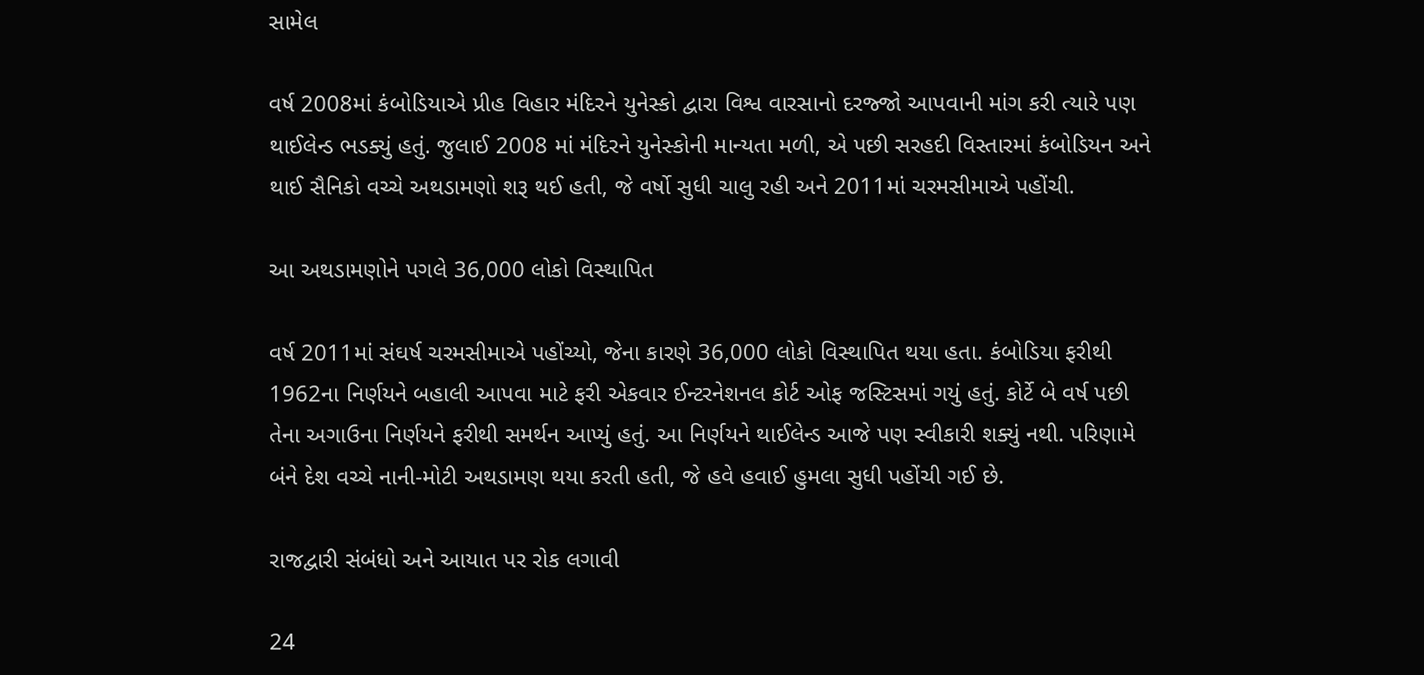સામેલ

વર્ષ 2008માં કંબોડિયાએ પ્રીહ વિહાર મંદિરને યુનેસ્કો દ્વારા વિશ્વ વારસાનો દરજ્જો આપવાની માંગ કરી ત્યારે પણ થાઈલેન્ડ ભડક્યું હતું. જુલાઈ 2008 માં મંદિરને યુનેસ્કોની માન્યતા મળી, એ પછી સરહદી વિસ્તારમાં કંબોડિયન અને થાઈ સૈનિકો વચ્ચે અથડામણો શરૂ થઈ હતી, જે વર્ષો સુધી ચાલુ રહી અને 2011માં ચરમસીમાએ પહોંચી.

આ અથડામણોને પગલે 36,000 લોકો વિસ્થાપિત

વર્ષ 2011માં સંઘર્ષ ચરમસીમાએ પહોંચ્યો, જેના કારણે 36,000 લોકો વિસ્થાપિત થયા હતા. કંબોડિયા ફરીથી 1962ના નિર્ણયને બહાલી આપવા માટે ફરી એકવાર ઈન્ટરનેશનલ કોર્ટ ઓફ જસ્ટિસમાં ગયું હતું. કોર્ટે બે વર્ષ પછી તેના અગાઉના નિર્ણયને ફરીથી સમર્થન આપ્યું હતું. આ નિર્ણયને થાઈલેન્ડ આજે પણ સ્વીકારી શક્યું નથી. પરિણામે બંને દેશ વચ્ચે નાની-મોટી અથડામણ થયા કરતી હતી, જે હવે હવાઈ હુમલા સુધી પહોંચી ગઈ છે.

રાજદ્વારી સંબંધો અને આયાત પર રોક લગાવી

24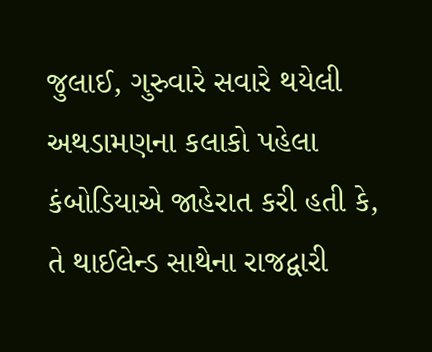જુલાઈ, ગુરુવારે સવારે થયેલી અથડામણના કલાકો પહેલા કંબોડિયાએ જાહેરાત કરી હતી કે, તે થાઈલેન્ડ સાથેના રાજદ્વારી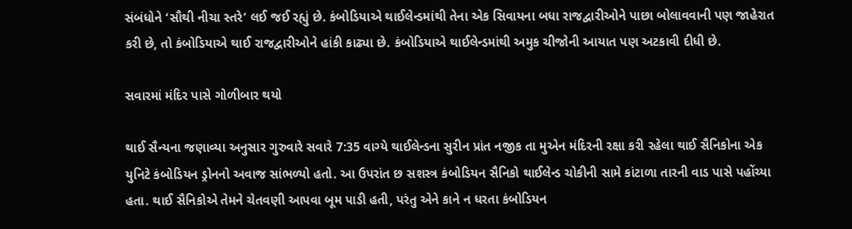સંબંધોને ‘સૌથી નીચા સ્તરે’ લઈ જઈ રહ્યું છે. કંબોડિયાએ થાઈલેન્ડમાંથી તેના એક સિવાયના બધા રાજદ્વારીઓને પાછા બોલાવવાની પણ જાહેરાત કરી છે, તો કંબોડિયાએ થાઈ રાજદ્વારીઓને હાંકી કાઢ્યા છે. કંબોડિયાએ થાઈલેન્ડમાંથી અમુક ચીજોની આયાત પણ અટકાવી દીધી છે.

સવારમાં મંદિર પાસે ગોળીબાર થયો

થાઈ સૈન્યના જણાવ્યા અનુસાર ગુરુવારે સવારે 7:35 વાગ્યે થાઈલેન્ડના સુરીન પ્રાંત નજીક તા મુએન મંદિરની રક્ષા કરી રહેલા થાઈ સૈનિકોના એક યુનિટે કંબોડિયન ડ્રોનનો અવાજ સાંભળ્યો હતો. આ ઉપરાંત છ સશસ્ત્ર કંબોડિયન સૈનિકો થાઈલેન્ડ ચોકીની સામે કાંટાળા તારની વાડ પાસે પહોંચ્યા હતા. થાઈ સૈનિકોએ તેમને ચેતવણી આપવા બૂમ પાડી હતી, પરંતુ એને કાને ન ધરતા કંબોડિયન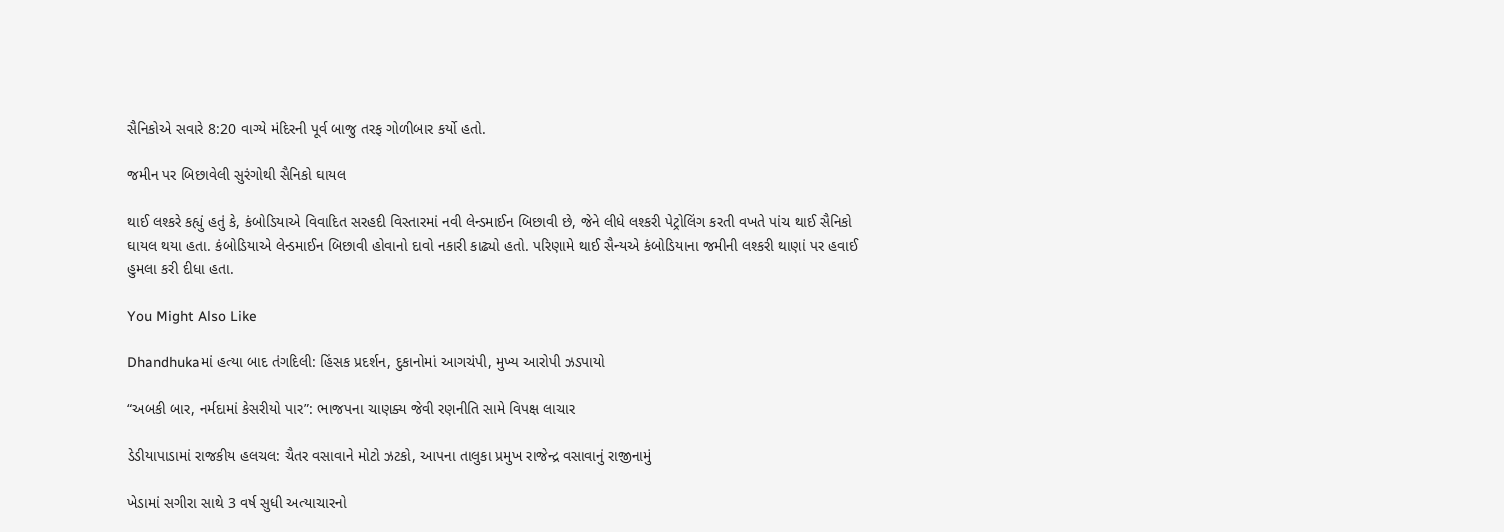સૈનિકોએ સવારે 8:20 વાગ્યે મંદિરની પૂર્વ બાજુ તરફ ગોળીબાર કર્યો હતો.

જમીન પર બિછાવેલી સુરંગોથી સૈનિકો ઘાયલ

થાઈ લશ્કરે કહ્યું હતું કે, કંબોડિયાએ વિવાદિત સરહદી વિસ્તારમાં નવી લેન્ડમાઈન બિછાવી છે, જેને લીધે લશ્કરી પેટ્રોલિંગ કરતી વખતે પાંચ થાઈ સૈનિકો ઘાયલ થયા હતા. કંબોડિયાએ લેન્ડમાઈન બિછાવી હોવાનો દાવો નકારી કાઢ્યો હતો. પરિણામે થાઈ સૈન્યએ કંબોડિયાના જમીની લશ્કરી થાણાં પર હવાઈ હુમલા કરી દીધા હતા.

You Might Also Like

Dhandhukaમાં હત્યા બાદ તંગદિલી: હિંસક પ્રદર્શન, દુકાનોમાં આગચંપી, મુખ્ય આરોપી ઝડપાયો

“અબકી બાર, નર્મદામાં કેસરીયો પાર”: ભાજપના ચાણક્ય જેવી રણનીતિ સામે વિપક્ષ લાચાર

ડેડીયાપાડામાં રાજકીય હલચલ: ચૈતર વસાવાને મોટો ઝટકો, આપના તાલુકા પ્રમુખ રાજેન્દ્ર વસાવાનું રાજીનામું

ખેડામાં સગીરા સાથે 3 વર્ષ સુધી અત્યાચારનો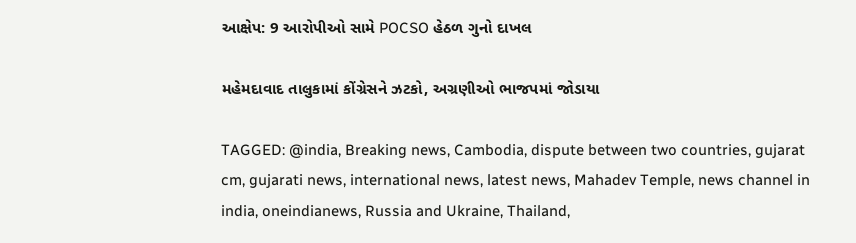આક્ષેપ: 9 આરોપીઓ સામે POCSO હેઠળ ગુનો દાખલ

મહેમદાવાદ તાલુકામાં કોંગ્રેસને ઝટકો, અગ્રણીઓ ભાજપમાં જોડાયા

TAGGED: @india, Breaking news, Cambodia, dispute between two countries, gujarat cm, gujarati news, international news, latest news, Mahadev Temple, news channel in india, oneindianews, Russia and Ukraine, Thailand,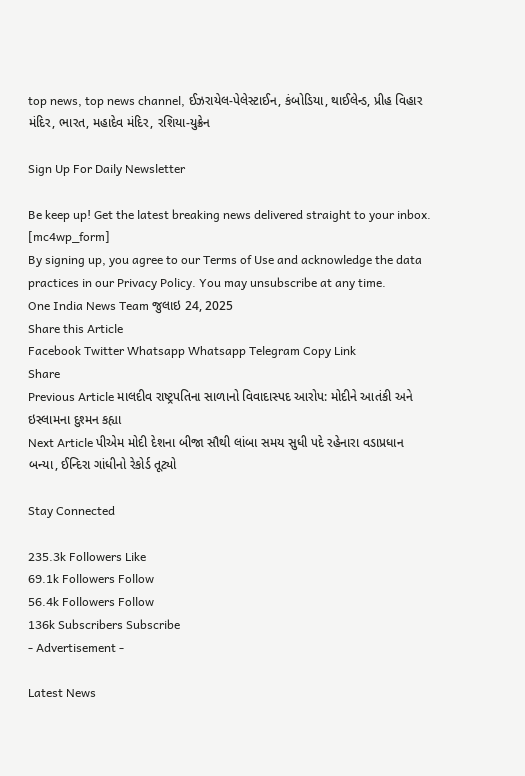top news, top news channel, ઈઝરાયેલ-પેલેસ્ટાઈન, કંબોડિયા, થાઈલેન્ડ, પ્રીહ વિહાર મંદિર, ભારત, મહાદેવ મંદિર, રશિયા-યુક્રેન

Sign Up For Daily Newsletter

Be keep up! Get the latest breaking news delivered straight to your inbox.
[mc4wp_form]
By signing up, you agree to our Terms of Use and acknowledge the data practices in our Privacy Policy. You may unsubscribe at any time.
One India News Team જુલાઇ 24, 2025
Share this Article
Facebook Twitter Whatsapp Whatsapp Telegram Copy Link
Share
Previous Article માલદીવ રાષ્ટ્રપતિના સાળાનો વિવાદાસ્પદ આરોપ: મોદીને આતંકી અને ઇસ્લામના દુશ્મન કહ્યા
Next Article પીએમ મોદી દેશના બીજા સૌથી લાંબા સમય સુધી પદે રહેનારા વડાપ્રધાન બન્યા, ઈન્દિરા ગાંધીનો રેકોર્ડ તૂટ્યો

Stay Connected

235.3k Followers Like
69.1k Followers Follow
56.4k Followers Follow
136k Subscribers Subscribe
- Advertisement -

Latest News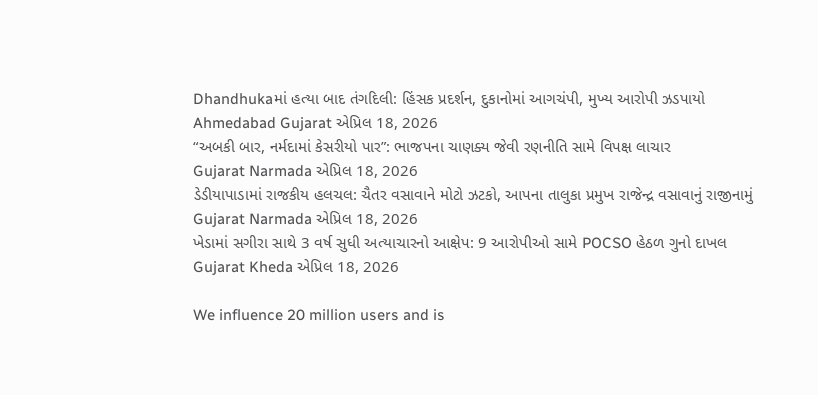Dhandhukaમાં હત્યા બાદ તંગદિલી: હિંસક પ્રદર્શન, દુકાનોમાં આગચંપી, મુખ્ય આરોપી ઝડપાયો
Ahmedabad Gujarat એપ્રિલ 18, 2026
“અબકી બાર, નર્મદામાં કેસરીયો પાર”: ભાજપના ચાણક્ય જેવી રણનીતિ સામે વિપક્ષ લાચાર
Gujarat Narmada એપ્રિલ 18, 2026
ડેડીયાપાડામાં રાજકીય હલચલ: ચૈતર વસાવાને મોટો ઝટકો, આપના તાલુકા પ્રમુખ રાજેન્દ્ર વસાવાનું રાજીનામું
Gujarat Narmada એપ્રિલ 18, 2026
ખેડામાં સગીરા સાથે 3 વર્ષ સુધી અત્યાચારનો આક્ષેપ: 9 આરોપીઓ સામે POCSO હેઠળ ગુનો દાખલ
Gujarat Kheda એપ્રિલ 18, 2026

We influence 20 million users and is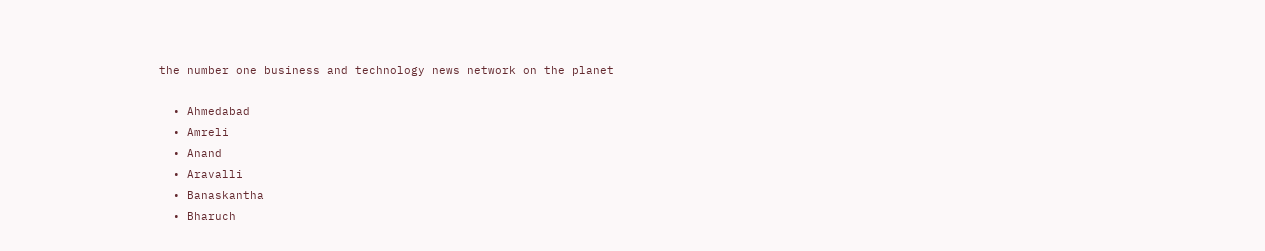the number one business and technology news network on the planet

  • Ahmedabad
  • Amreli
  • Anand
  • Aravalli
  • Banaskantha
  • Bharuch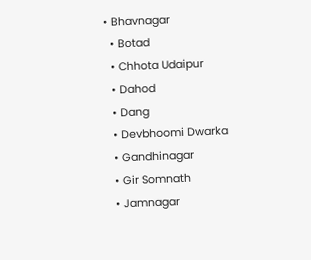• Bhavnagar
  • Botad
  • Chhota Udaipur
  • Dahod
  • Dang
  • Devbhoomi Dwarka
  • Gandhinagar
  • Gir Somnath
  • Jamnagar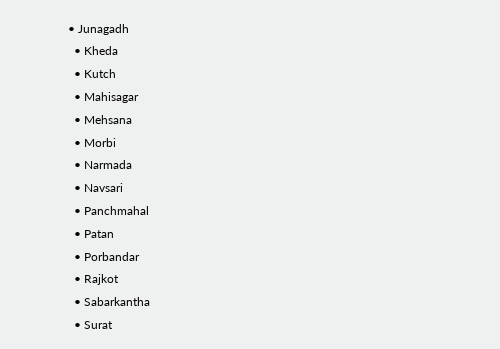• Junagadh
  • Kheda
  • Kutch
  • Mahisagar
  • Mehsana
  • Morbi
  • Narmada
  • Navsari
  • Panchmahal
  • Patan
  • Porbandar
  • Rajkot
  • Sabarkantha
  • Surat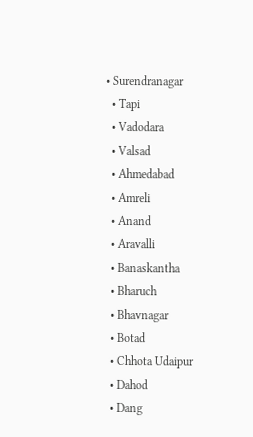• Surendranagar
  • Tapi
  • Vadodara
  • Valsad
  • Ahmedabad
  • Amreli
  • Anand
  • Aravalli
  • Banaskantha
  • Bharuch
  • Bhavnagar
  • Botad
  • Chhota Udaipur
  • Dahod
  • Dang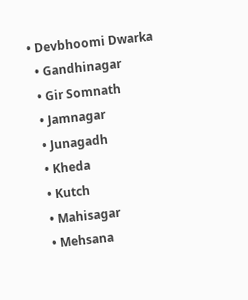• Devbhoomi Dwarka
  • Gandhinagar
  • Gir Somnath
  • Jamnagar
  • Junagadh
  • Kheda
  • Kutch
  • Mahisagar
  • Mehsana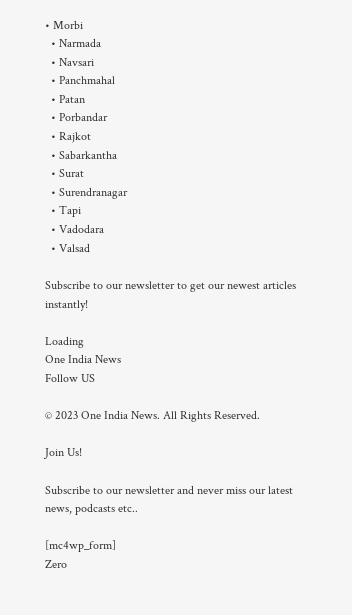• Morbi
  • Narmada
  • Navsari
  • Panchmahal
  • Patan
  • Porbandar
  • Rajkot
  • Sabarkantha
  • Surat
  • Surendranagar
  • Tapi
  • Vadodara
  • Valsad

Subscribe to our newsletter to get our newest articles instantly!

Loading
One India News
Follow US

© 2023 One India News. All Rights Reserved.

Join Us!

Subscribe to our newsletter and never miss our latest news, podcasts etc..

[mc4wp_form]
Zero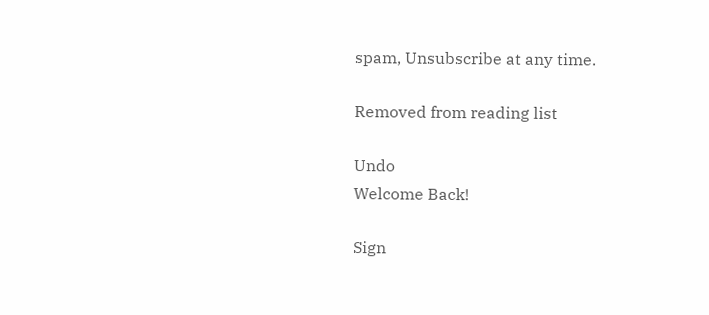spam, Unsubscribe at any time.

Removed from reading list

Undo
Welcome Back!

Sign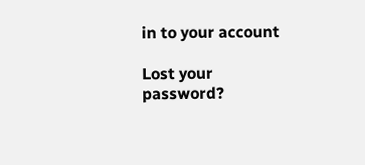in to your account

Lost your password?